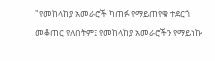"የመከላከያ አመራሮች ካጠፉ የማይጠየቁ ተደርጎ መቆጠር የለበትም፤ የመከላከያ አመራሮችን የማይነኩ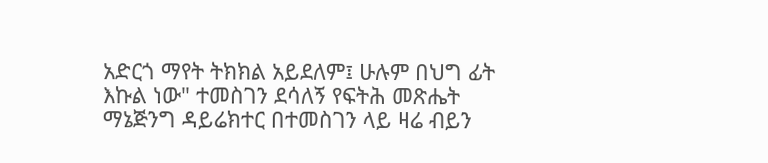አድርጎ ማየት ትክክል አይደለም፤ ሁሉም በህግ ፊት እኩል ነው" ተመስገን ደሳለኝ የፍትሕ መጽሔት ማኔጅንግ ዳይሬክተር በተመስገን ላይ ዛሬ ብይን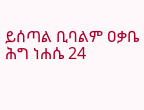ይሰጣል ቢባልም ዐቃቤ ሕግ ነሐሴ 24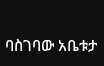ባስገባው አቤቱታ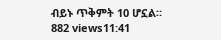ብይኑ ጥቅምት 10 ሆኗል። 882 views11:41